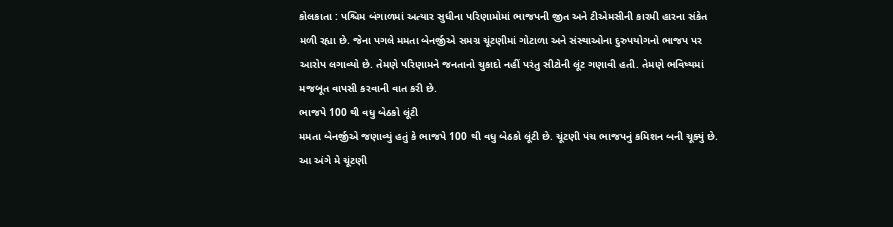કોલકાતા : પશ્ચિમ બંગાળમાં અત્યાર સુધીના પરિણામોમાં ભાજપની જીત અને ટીએમસીની કારમી હારના સંકેત મળી રહ્યા છે. જેના પગલે મમતા બેનર્જીએ સમગ્ર ચૂંટણીમાં ગોટાળા અને સંસ્થાઓના દુરુપયોગનો ભાજપ પર આરોપ લગાવ્યો છે. તેમણે પરિણામને જનતાનો ચુકાદો નહીં પરંતુ સીટોની લૂંટ ગણાવી હતી. તેમણે ભવિષ્યમાં મજબૂત વાપસી કરવાની વાત કરી છે.
ભાજપે 100 થી વધુ બેઠકો લૂંટી
મમતા બેનર્જીએ જણાવ્યું હતું કે ભાજપે 100 થી વધુ બેઠકો લૂંટી છે. ચૂંટણી પંચ ભાજપનું કમિશન બની ચૂક્યું છે. આ અંગે મે ચૂંટણી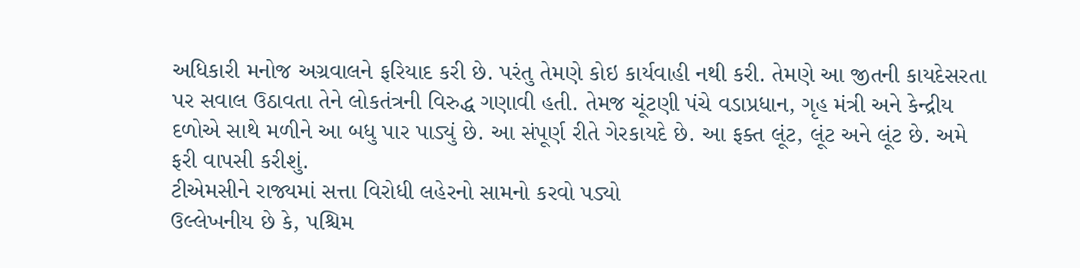અધિકારી મનોજ અગ્રવાલને ફરિયાદ કરી છે. પરંતુ તેમણે કોઇ કાર્યવાહી નથી કરી. તેમણે આ જીતની કાયદેસરતા પર સવાલ ઉઠાવતા તેને લોકતંત્રની વિરુદ્ધ ગણાવી હતી. તેમજ ચૂંટણી પંચે વડાપ્રધાન, ગૃહ મંત્રી અને કેન્દ્રીય દળોએ સાથે મળીને આ બધુ પાર પાડ્યું છે. આ સંપૂર્ણ રીતે ગેરકાયદે છે. આ ફક્ત લૂંટ, લૂંટ અને લૂંટ છે. અમે ફરી વાપસી કરીશું.
ટીએમસીને રાજ્યમાં સત્તા વિરોધી લહેરનો સામનો કરવો પડ્યો
ઉલ્લેખનીય છે કે, પશ્ચિમ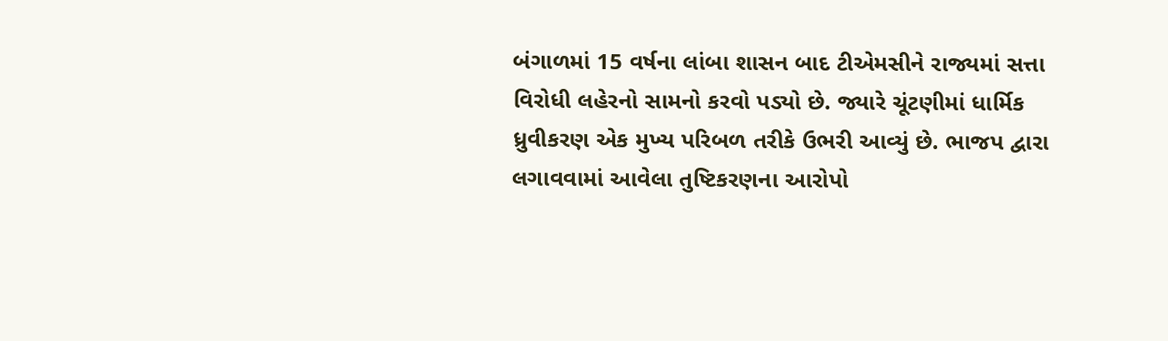બંગાળમાં 15 વર્ષના લાંબા શાસન બાદ ટીએમસીને રાજ્યમાં સત્તા વિરોધી લહેરનો સામનો કરવો પડ્યો છે. જ્યારે ચૂંટણીમાં ધાર્મિક ધ્રુવીકરણ એક મુખ્ય પરિબળ તરીકે ઉભરી આવ્યું છે. ભાજપ દ્વારા લગાવવામાં આવેલા તુષ્ટિકરણના આરોપો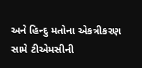અને હિન્દુ મતોના એકત્રીકરણ સામે ટીએમસીની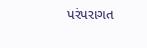પરંપરાગત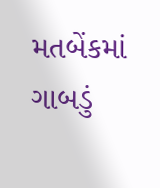મતબેંકમાં ગાબડું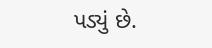પડ્યું છે.